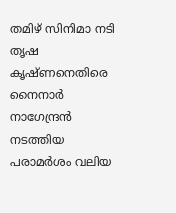തമിഴ് സിനിമാ നടി തൃഷ കൃഷ്ണനെതിരെ നൈനാർ നാഗേന്ദ്രൻ നടത്തിയ പരാമർശം വലിയ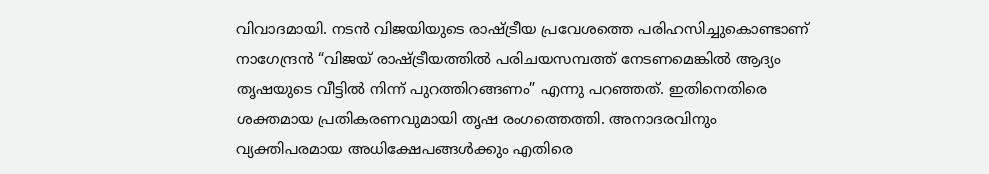വിവാദമായി. നടൻ വിജയിയുടെ രാഷ്ട്രീയ പ്രവേശത്തെ പരിഹസിച്ചുകൊണ്ടാണ് നാഗേന്ദ്രൻ “വിജയ് രാഷ്ട്രീയത്തിൽ പരിചയസമ്പത്ത് നേടണമെങ്കിൽ ആദ്യം തൃഷയുടെ വീട്ടിൽ നിന്ന് പുറത്തിറങ്ങണം” എന്നു പറഞ്ഞത്. ഇതിനെതിരെ ശക്തമായ പ്രതികരണവുമായി തൃഷ രംഗത്തെത്തി. അനാദരവിനും വ്യക്തിപരമായ അധിക്ഷേപങ്ങൾക്കും എതിരെ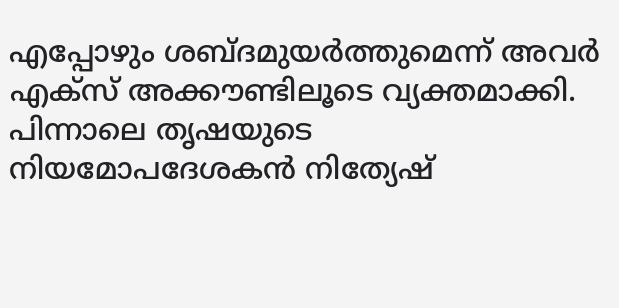എപ്പോഴും ശബ്ദമുയർത്തുമെന്ന് അവർ എക്സ് അക്കൗണ്ടിലൂടെ വ്യക്തമാക്കി. പിന്നാലെ തൃഷയുടെ നിയമോപദേശകൻ നിത്യേഷ്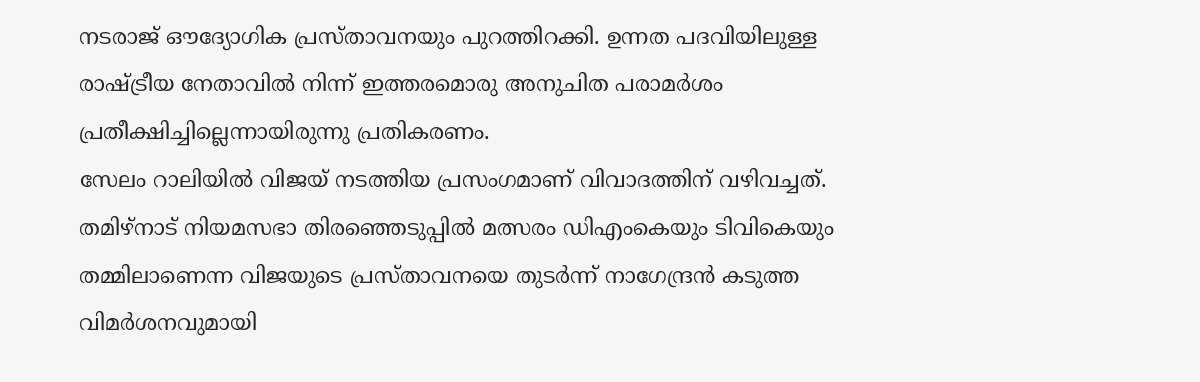നടരാജ് ഔദ്യോഗിക പ്രസ്താവനയും പുറത്തിറക്കി. ഉന്നത പദവിയിലുള്ള രാഷ്ട്രീയ നേതാവിൽ നിന്ന് ഇത്തരമൊരു അനുചിത പരാമർശം പ്രതീക്ഷിച്ചില്ലെന്നായിരുന്നു പ്രതികരണം.
സേലം റാലിയിൽ വിജയ് നടത്തിയ പ്രസംഗമാണ് വിവാദത്തിന് വഴിവച്ചത്. തമിഴ്നാട് നിയമസഭാ തിരഞ്ഞെടുപ്പിൽ മത്സരം ഡിഎംകെയും ടിവികെയും തമ്മിലാണെന്ന വിജയുടെ പ്രസ്താവനയെ തുടർന്ന് നാഗേന്ദ്രൻ കടുത്ത വിമർശനവുമായി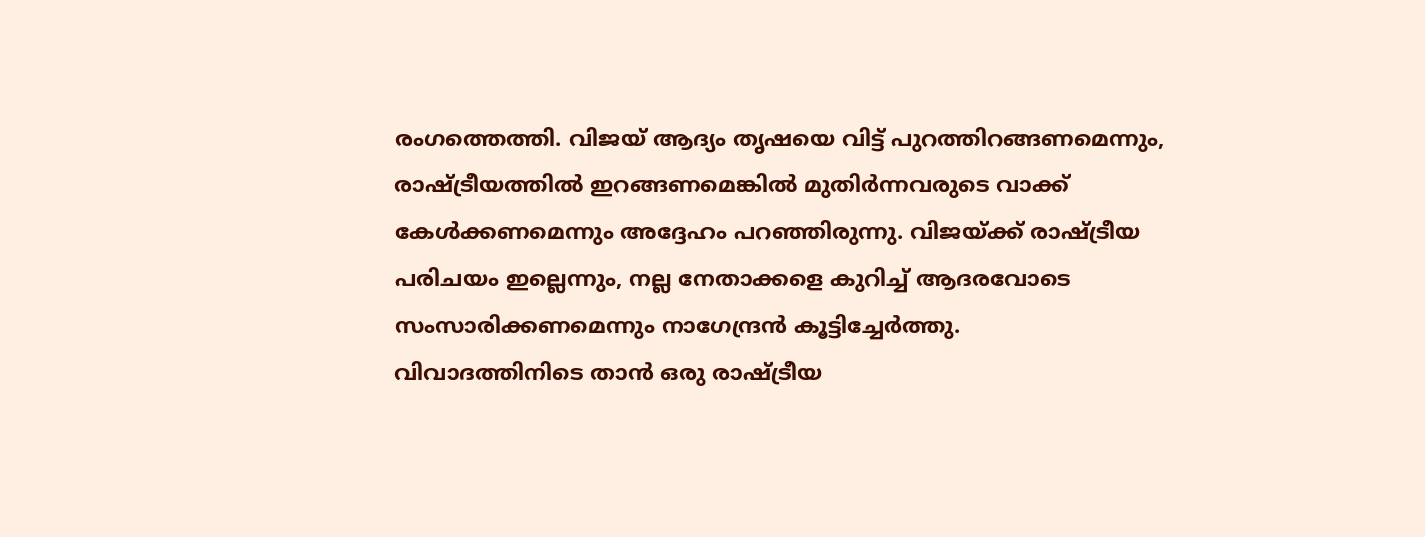രംഗത്തെത്തി. വിജയ് ആദ്യം തൃഷയെ വിട്ട് പുറത്തിറങ്ങണമെന്നും, രാഷ്ട്രീയത്തിൽ ഇറങ്ങണമെങ്കിൽ മുതിർന്നവരുടെ വാക്ക് കേൾക്കണമെന്നും അദ്ദേഹം പറഞ്ഞിരുന്നു. വിജയ്ക്ക് രാഷ്ട്രീയ പരിചയം ഇല്ലെന്നും, നല്ല നേതാക്കളെ കുറിച്ച് ആദരവോടെ സംസാരിക്കണമെന്നും നാഗേന്ദ്രൻ കൂട്ടിച്ചേർത്തു.
വിവാദത്തിനിടെ താൻ ഒരു രാഷ്ട്രീയ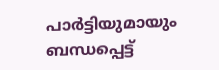പാർട്ടിയുമായും ബന്ധപ്പെട്ട്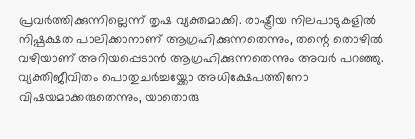പ്രവർത്തിക്കുന്നില്ലെന്ന് തൃഷ വ്യക്തമാക്കി. രാഷ്ട്രീയ നിലപാടുകളിൽ നിഷ്പക്ഷത പാലിക്കാനാണ് ആഗ്രഹിക്കുന്നതെന്നും, തന്റെ തൊഴിൽ വഴിയാണ് അറിയപ്പെടാൻ ആഗ്രഹിക്കുന്നതെന്നും അവർ പറഞ്ഞു. വ്യക്തിജീവിതം പൊതുചർച്ചയ്ക്കോ അധിക്ഷേപത്തിനോ വിഷയമാക്കരുതെന്നും, യാതൊരു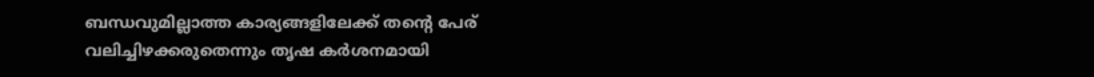ബന്ധവുമില്ലാത്ത കാര്യങ്ങളിലേക്ക് തന്റെ പേര് വലിച്ചിഴക്കരുതെന്നും തൃഷ കർശനമായി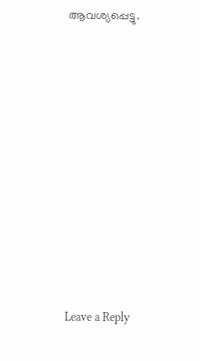ആവശ്യപ്പെട്ടു.











Leave a Reply